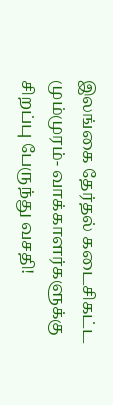இலங்கை தேர்தல் கடைசிகட்ட மும்முரம்- வாக்காளர்களுக்கு சிறப்பு பேருந்து வசதி!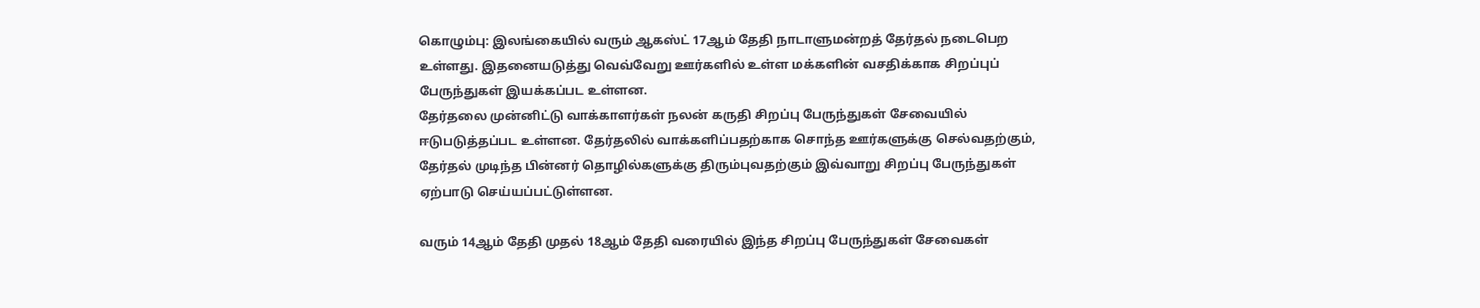கொழும்பு: இலங்கையில் வரும் ஆகஸ்ட் 17ஆம் தேதி நாடாளுமன்றத் தேர்தல் நடைபெற உள்ளது. இதனையடுத்து வெவ்வேறு ஊர்களில் உள்ள மக்களின் வசதிக்காக சிறப்புப் பேருந்துகள் இயக்கப்பட உள்ளன.
தேர்தலை முன்னிட்டு வாக்காளர்கள் நலன் கருதி சிறப்பு பேருந்துகள் சேவையில் ஈடுபடுத்தப்பட உள்ளன. தேர்தலில் வாக்களிப்பதற்காக சொந்த ஊர்களுக்கு செல்வதற்கும், தேர்தல் முடிந்த பின்னர் தொழில்களுக்கு திரும்புவதற்கும் இவ்வாறு சிறப்பு பேருந்துகள் ஏற்பாடு செய்யப்பட்டுள்ளன.

வரும் 14ஆம் தேதி முதல் 18ஆம் தேதி வரையில் இந்த சிறப்பு பேருந்துகள் சேவைகள்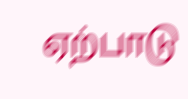ஏற்பாடு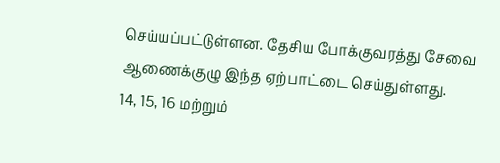செய்யப்பட்டுள்ளன. தேசிய போக்குவரத்து சேவை ஆணைக்குழு இந்த ஏற்பாட்டை செய்துள்ளது.
14, 15, 16 மற்றும்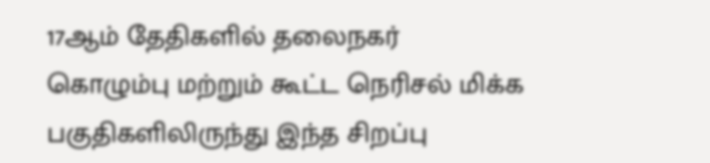17ஆம் தேதிகளில் தலைநகர் கொழும்பு மற்றும் கூட்ட நெரிசல் மிக்க பகுதிகளிலிருந்து இந்த சிறப்பு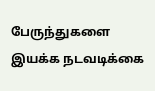பேருந்துகளை இயக்க நடவடிக்கை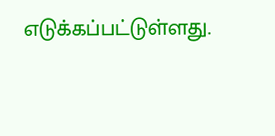எடுக்கப்பட்டுள்ளது.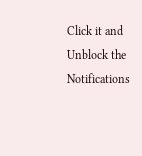Click it and Unblock the Notifications